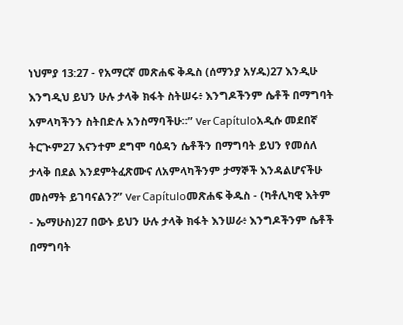ነህምያ 13:27 - የአማርኛ መጽሐፍ ቅዱስ (ሰማንያ አሃዱ)27 እንዲሁ እንግዲህ ይህን ሁሉ ታላቅ ክፋት ስትሠሩ፥ እንግዶችንም ሴቶች በማግባት አምላካችንን ስትበድሉ አንስማባችሁ።” Ver Capítuloአዲሱ መደበኛ ትርጒም27 እናንተም ደግሞ ባዕዳን ሴቶችን በማግባት ይህን የመሰለ ታላቅ በደል እንደምትፈጽሙና ለአምላካችንም ታማኞች እንዳልሆናችሁ መስማት ይገባናልን?” Ver Capítuloመጽሐፍ ቅዱስ - (ካቶሊካዊ እትም - ኤማሁስ)27 በውኑ ይህን ሁሉ ታላቅ ክፋት እንሠራ፥ እንግዶችንም ሴቶች በማግባት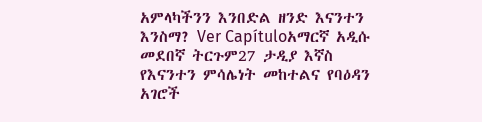አምላካችንን እንበድል ዘንድ እናንተን እንስማ? Ver Capítuloአማርኛ አዲሱ መደበኛ ትርጉም27 ታዲያ እኛስ የእናንተን ምሳሌነት መከተልና የባዕዳን አገሮች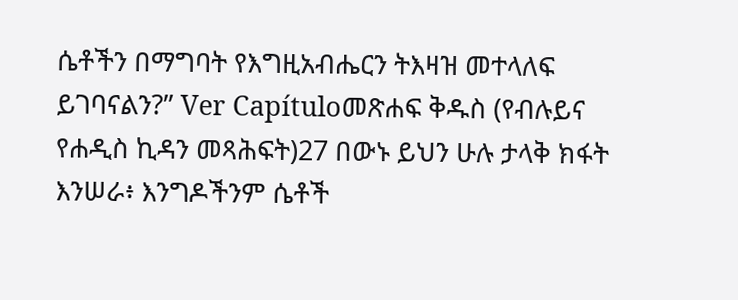ሴቶችን በማግባት የእግዚአብሔርን ትእዛዝ መተላለፍ ይገባናልን?” Ver Capítuloመጽሐፍ ቅዱስ (የብሉይና የሐዲስ ኪዳን መጻሕፍት)27 በውኑ ይህን ሁሉ ታላቅ ክፋት እንሠራ፥ እንግዶችንም ሴቶች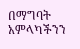በማግባት አምላካችንን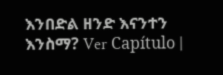እንበድል ዘንድ እናንተን እንስማ? Ver Capítulo |